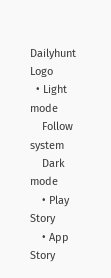Dailyhunt Logo
  • Light mode
    Follow system
    Dark mode
    • Play Story
    • App Story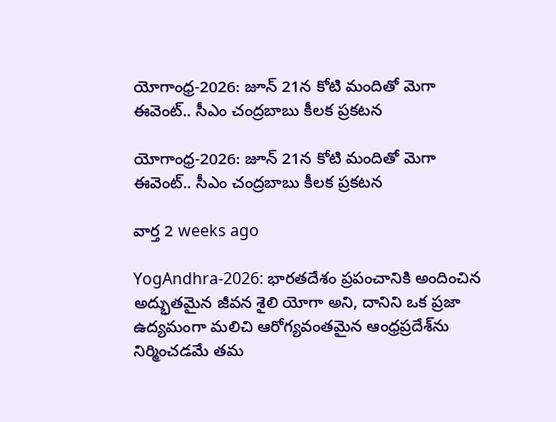యోగాంధ్ర-2026: జూన్ 21న కోటి మందితో మెగా ఈవెంట్.. సీఎం చంద్రబాబు కీలక ప్రకటన

యోగాంధ్ర-2026: జూన్ 21న కోటి మందితో మెగా ఈవెంట్.. సీఎం చంద్రబాబు కీలక ప్రకటన

వార్త 2 weeks ago

YogAndhra-2026: భారతదేశం ప్రపంచానికి అందించిన అద్భుతమైన జీవన శైలి యోగా అని, దానిని ఒక ప్రజా ఉద్యమంగా మలిచి ఆరోగ్యవంతమైన ఆంధ్రప్రదేశ్‌ను నిర్మించడమే తమ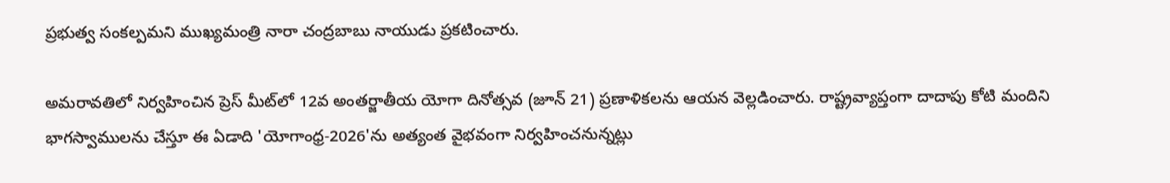ప్రభుత్వ సంకల్పమని ముఖ్యమంత్రి నారా చంద్రబాబు నాయుడు ప్రకటించారు.

అమరావతిలో నిర్వహించిన ప్రెస్ మీట్‌లో 12వ అంతర్జాతీయ యోగా దినోత్సవ (జూన్ 21) ప్రణాళికలను ఆయన వెల్లడించారు. రాష్ట్రవ్యాప్తంగా దాదాపు కోటి మందిని భాగస్వాములను చేస్తూ ఈ ఏడాది 'యోగాంధ్ర-2026'ను అత్యంత వైభవంగా నిర్వహించనున్నట్లు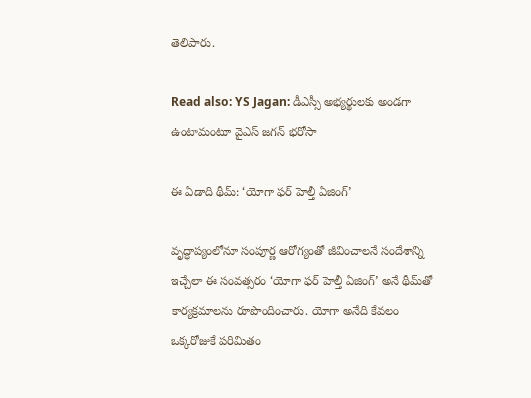తెలిపారు.

Read also: YS Jagan: డీఎస్సీ అభ్యర్థులకు అండగా ఉంటామంటూ వైఎస్ జగన్ భరోసా

ఈ ఏడాది థీమ్: ‘యోగా ఫర్ హెల్తీ ఏజింగ్’

వృద్ధాప్యంలోనూ సంపూర్ణ ఆరోగ్యంతో జీవించాలనే సందేశాన్ని ఇచ్చేలా ఈ సంవత్సరం ‘యోగా ఫర్ హెల్తీ ఏజింగ్’ అనే థీమ్‌తో కార్యక్రమాలను రూపొందించారు. యోగా అనేది కేవలం ఒక్కరోజుకే పరిమితం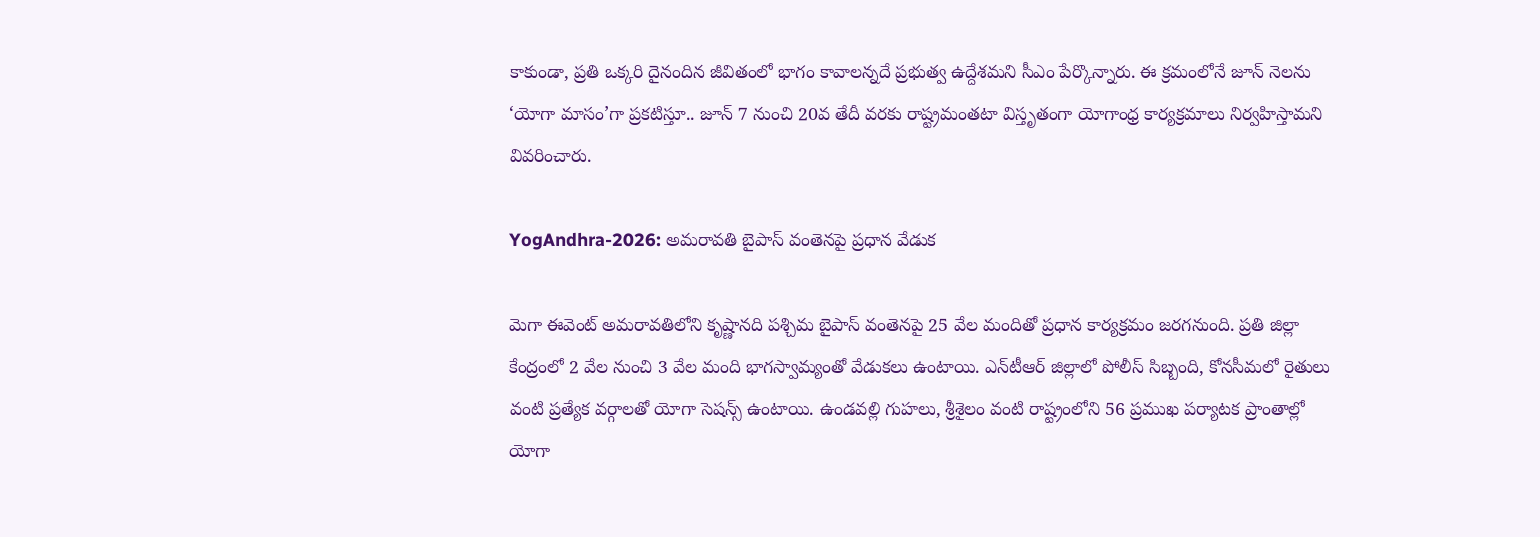కాకుండా, ప్రతి ఒక్కరి దైనందిన జీవితంలో భాగం కావాలన్నదే ప్రభుత్వ ఉద్దేశమని సీఎం పేర్కొన్నారు. ఈ క్రమంలోనే జూన్ నెలను ‘యోగా మాసం’గా ప్రకటిస్తూ.. జూన్ 7 నుంచి 20వ తేదీ వరకు రాష్ట్రమంతటా విస్తృతంగా యోగాంధ్ర కార్యక్రమాలు నిర్వహిస్తామని వివరించారు.

YogAndhra-2026: అమరావతి బైపాస్ వంతెనపై ప్రధాన వేడుక

మెగా ఈవెంట్ అమరావతిలోని కృష్ణానది పశ్చిమ బైపాస్ వంతెనపై 25 వేల మందితో ప్రధాన కార్యక్రమం జరగనుంది. ప్రతి జిల్లా కేంద్రంలో 2 వేల నుంచి 3 వేల మంది భాగస్వామ్యంతో వేడుకలు ఉంటాయి. ఎన్‌టీఆర్ జిల్లాలో పోలీస్ సిబ్బంది, కోనసీమలో రైతులు వంటి ప్రత్యేక వర్గాలతో యోగా సెషన్స్ ఉంటాయి. ఉండవల్లి గుహలు, శ్రీశైలం వంటి రాష్ట్రంలోని 56 ప్రముఖ పర్యాటక ప్రాంతాల్లో యోగా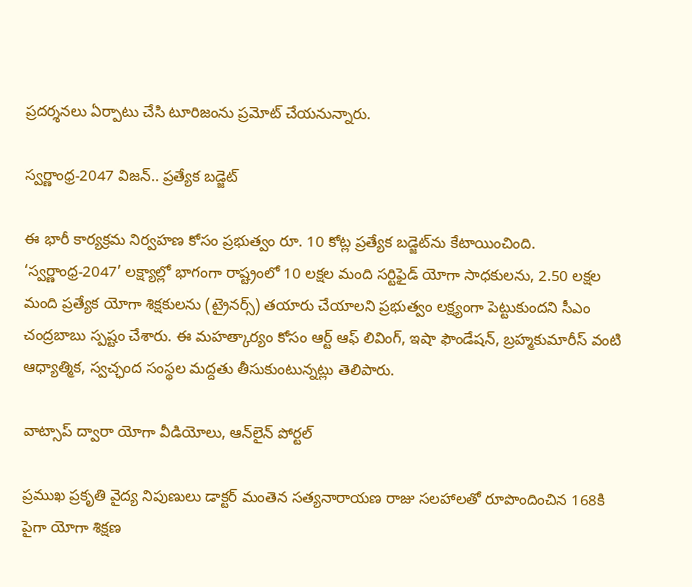ప్రదర్శనలు ఏర్పాటు చేసి టూరిజంను ప్రమోట్ చేయనున్నారు.

స్వర్ణాంధ్ర-2047 విజన్.. ప్రత్యేక బడ్జెట్

ఈ భారీ కార్యక్రమ నిర్వహణ కోసం ప్రభుత్వం రూ. 10 కోట్ల ప్రత్యేక బడ్జెట్‌ను కేటాయించింది. ‘స్వర్ణాంధ్ర-2047’ లక్ష్యాల్లో భాగంగా రాష్ట్రంలో 10 లక్షల మంది సర్టిఫైడ్ యోగా సాధకులను, 2.50 లక్షల మంది ప్రత్యేక యోగా శిక్షకులను (ట్రైనర్స్) తయారు చేయాలని ప్రభుత్వం లక్ష్యంగా పెట్టుకుందని సీఎం చంద్రబాబు స్పష్టం చేశారు. ఈ మహత్కార్యం కోసం ఆర్ట్ ఆఫ్ లివింగ్, ఇషా ఫౌండేషన్, బ్రహ్మకుమారీస్ వంటి ఆధ్యాత్మిక, స్వచ్ఛంద సంస్థల మద్దతు తీసుకుంటున్నట్లు తెలిపారు.

వాట్సాప్ ద్వారా యోగా వీడియోలు, ఆన్‌లైన్ పోర్టల్

ప్రముఖ ప్రకృతి వైద్య నిపుణులు డాక్టర్ మంతెన సత్యనారాయణ రాజు సలహాలతో రూపొందించిన 168కి పైగా యోగా శిక్షణ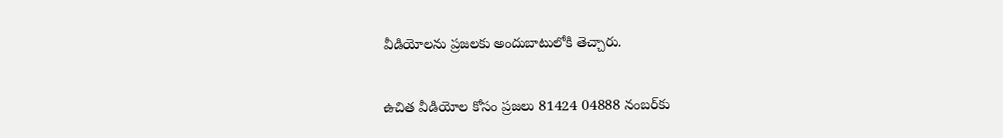వీడియోలను ప్రజలకు అందుబాటులోకి తెచ్చారు.

ఉచిత వీడియోల కోసం ప్రజలు 81424 04888 నంబర్‌కు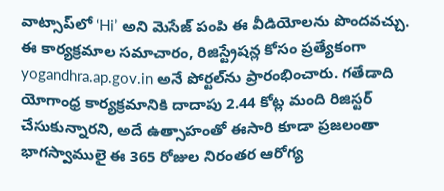వాట్సాప్‌లో ‘Hi’ అని మెసేజ్ పంపి ఈ వీడియోలను పొందవచ్చు. ఈ కార్యక్రమాల సమాచారం, రిజిస్ట్రేషన్ల కోసం ప్రత్యేకంగా yogandhra.ap.gov.in అనే పోర్టల్‌ను ప్రారంభించారు. గతేడాది యోగాంధ్ర కార్యక్రమానికి దాదాపు 2.44 కోట్ల మంది రిజిస్టర్ చేసుకున్నారని, అదే ఉత్సాహంతో ఈసారి కూడా ప్రజలంతా భాగస్వాములై ఈ 365 రోజుల నిరంతర ఆరోగ్య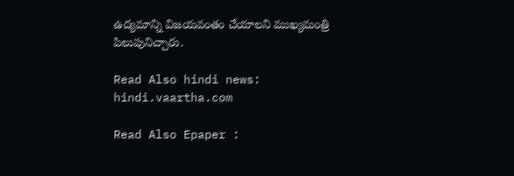ఉద్యమాన్ని విజయవంతం చేయాలని ముఖ్యమంత్రి పిలుపునిచ్చారు.

Read Also hindi news: hindi.vaartha.com

Read Also Epaper :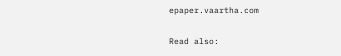epaper.vaartha.com

Read also: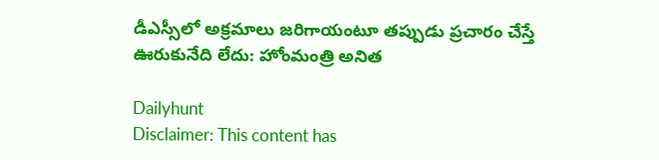డీఎస్సీలో అక్రమాలు జరిగాయంటూ తప్పుడు ప్రచారం చేస్తే ఊరుకునేది లేదు: హోంమంత్రి అనిత

Dailyhunt
Disclaimer: This content has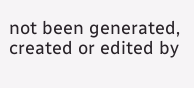not been generated, created or edited by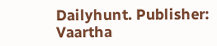Dailyhunt. Publisher: Vaartha